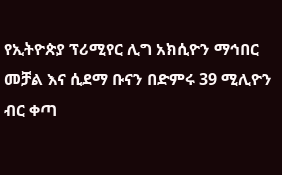የኢትዮጵያ ፕሪሚየር ሊግ አክሲዮን ማኅበር መቻል እና ሲደማ ቡናን በድምሩ 39 ሚሊዮን ብር ቀጣ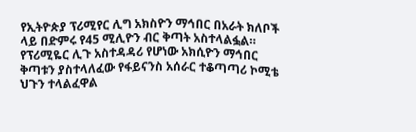የኢትዮጵያ ፕሪሚየር ሊግ አክስዮን ማኅበር በአራት ክለቦች ላይ በድምሩ የ45 ሚሊዮን ብር ቅጣት አስተላልፏል። የፕሪሚዬር ሊጉ አስተዳዳሪ የሆነው አክሲዮን ማኅበር ቅጣቱን ያስተላለፈው የፋይናንስ አሰራር ተቆጣጣሪ ኮሚቴ ህጉን ተላልፈዋል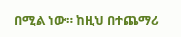በሚል ነው። ከዚህ በተጨማሪ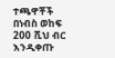ተጫዋቾች በነብስ ወከፍ 200 ሺህ ብር እንዲቀጡ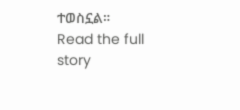ተወስኗል።
Read the full story